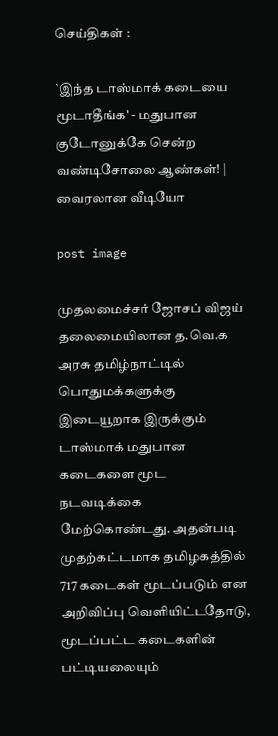செய்திகள் :

`இந்த டாஸ்மாக் கடையை மூடாதீங்க' - மதுபான குடோனுக்கே சென்ற வண்டிசோலை ஆண்கள்! | வைரலான வீடியோ

post image

முதலமைச்சர் ஜோசப் விஜய் தலைமையிலான த.வெ.க அரசு தமிழ்நாட்டில் பொதுமக்களுக்கு இடையூறாக இருக்கும் டாஸ்மாக் மதுபான கடைகளை மூட நடவடிக்கை மேற்கொண்டது. அதன்படி முதற்கட்டமாக தமிழகத்தில் 717 கடைகள் மூடப்படும் என அறிவிப்பு வெளியிட்டதோடு, மூடப்பட்ட கடைகளின் பட்டியலையும்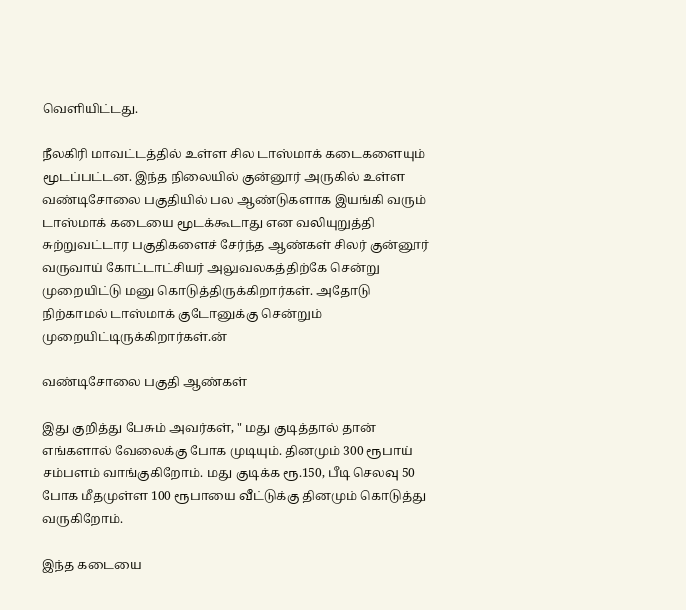வெளியிட்டது.

நீலகிரி மாவட்டத்தில் உள்ள சில டாஸ்மாக் கடைகளையும் மூடப்பட்டன. இந்த நிலையில் குன்னூர் அருகில் உள்ள வண்டிசோலை பகுதியில் பல ஆண்டுகளாக இயங்கி வரும் டாஸ்மாக் கடையை மூடக்கூடாது என வலியுறுத்தி சுற்றுவட்டார பகுதிகளைச் சேர்ந்த ஆண்கள் சிலர் குன்னூர் வருவாய் கோட்டாட்சியர் அலுவலகத்திற்கே சென்று முறையிட்டு மனு கொடுத்திருக்கிறார்கள். அதோடு நிற்காமல் டாஸ்மாக் குடோனுக்கு சென்றும் முறையிட்டிருக்கிறார்கள்.ன்

வண்டிசோலை பகுதி ஆண்கள்

இது குறித்து பேசும் அவர்கள், " மது குடித்தால் தான் எங்களால் வேலைக்கு போக முடியும். தினமும் 300 ரூபாய் சம்பளம் வாங்குகிறோம். மது குடிக்க ரூ.150, பீடி செலவு 50 போக மீதமுள்ள 100 ரூபாயை வீட்டுக்கு தினமும் கொடுத்து வருகிறோம்.

இந்த கடையை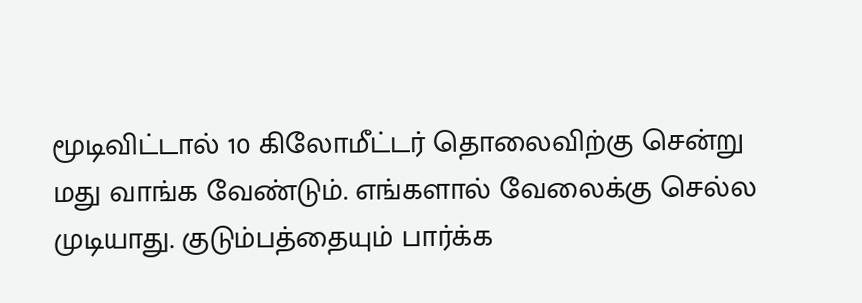மூடிவிட்டால் 10 கிலோமீட்டர் தொலைவிற்கு சென்று மது வாங்க வேண்டும். எங்களால் வேலைக்கு செல்ல முடியாது. குடும்பத்தையும் பார்க்க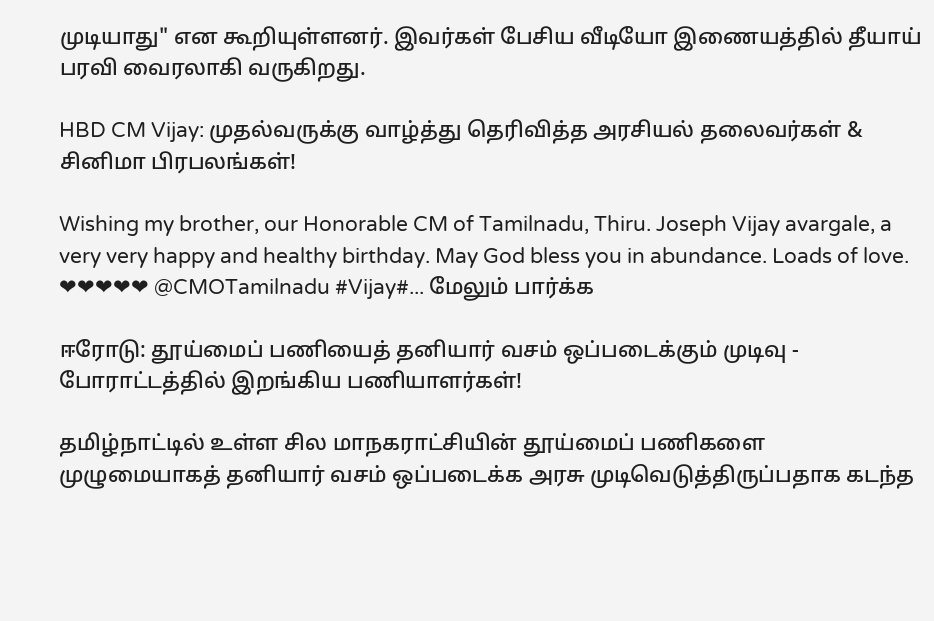முடியாது" என கூறியுள்ளனர். இவர்கள் பேசிய வீடியோ இணையத்தில் தீயாய் பரவி வைரலாகி வருகிறது.

HBD CM Vijay: முதல்வருக்கு வாழ்த்து தெரிவித்த அரசியல் தலைவர்கள் & சினிமா பிரபலங்கள்!

Wishing my brother, our Honorable CM of Tamilnadu, Thiru. Joseph Vijay avargale, a very very happy and healthy birthday. May God bless you in abundance. Loads of love. ❤❤❤❤❤ @CMOTamilnadu #Vijay#... மேலும் பார்க்க

ஈரோடு: தூய்மைப் பணியைத் தனியார் வசம் ஒப்படைக்கும் முடிவு - போராட்டத்தில் இறங்கிய பணியாளர்கள்!

தமிழ்நாட்டில் உள்ள சில மாநகராட்சியின் தூய்மைப் பணிகளை முழுமையாகத் தனியார் வசம் ஒப்படைக்க அரசு முடிவெடுத்திருப்பதாக கடந்த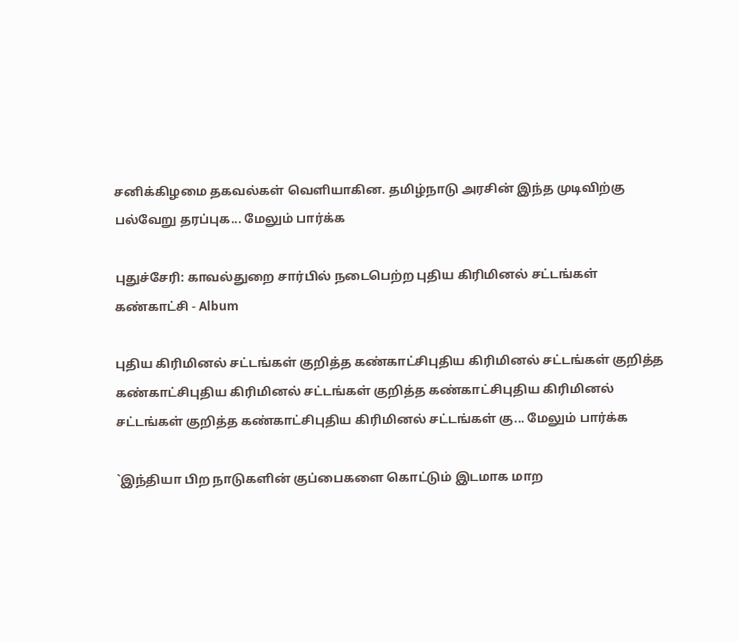சனிக்கிழமை தகவல்கள் வெளியாகின. தமிழ்நாடு அரசின் இந்த முடிவிற்கு பல்வேறு தரப்புக... மேலும் பார்க்க

புதுச்சேரி: காவல்துறை சார்பில் நடைபெற்ற புதிய கிரிமினல் சட்டங்கள் கண்காட்சி - Album

புதிய கிரிமினல் சட்டங்கள் குறித்த கண்காட்சிபுதிய கிரிமினல் சட்டங்கள் குறித்த கண்காட்சிபுதிய கிரிமினல் சட்டங்கள் குறித்த கண்காட்சிபுதிய கிரிமினல் சட்டங்கள் குறித்த கண்காட்சிபுதிய கிரிமினல் சட்டங்கள் கு... மேலும் பார்க்க

`இந்தியா பிற நாடுகளின் குப்பைகளை கொட்டும் இடமாக மாற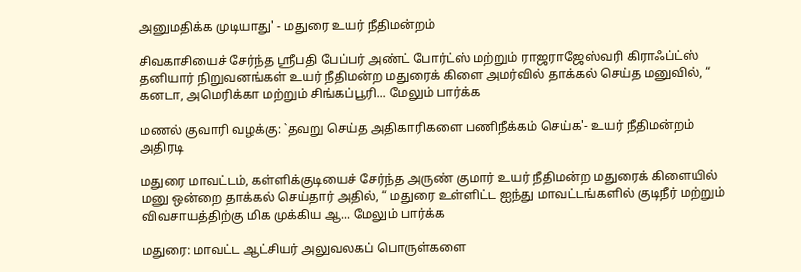அனுமதிக்க முடியாது' - மதுரை உயர் நீதிமன்றம்

சிவகாசியைச் சேர்ந்த ஸ்ரீபதி பேப்பர் அண்ட் போர்ட்ஸ் மற்றும் ராஜராஜேஸ்வரி கிராஃப்ட்ஸ் தனியார் நிறுவனங்கள் உயர் நீதிமன்ற மதுரைக் கிளை அமர்வில் தாக்கல் செய்த மனுவில், “ கனடா, அமெரிக்கா மற்றும் சிங்கப்பூரி... மேலும் பார்க்க

மணல் குவாரி வழக்கு: `தவறு செய்த அதிகாரிகளை பணிநீக்கம் செய்க'- உயர் நீதிமன்றம் அதிரடி

மதுரை மாவட்டம், கள்ளிக்குடியைச் சேர்ந்த அருண் குமார் உயர் நீதிமன்ற மதுரைக் கிளையில் மனு ஒன்றை தாக்கல் செய்தார் அதில், “ மதுரை உள்ளிட்ட ஐந்து மாவட்டங்களில் குடிநீர் மற்றும் விவசாயத்திற்கு மிக முக்கிய ஆ... மேலும் பார்க்க

மதுரை: மாவட்ட ஆட்சியர் அலுவலகப் பொருள்களை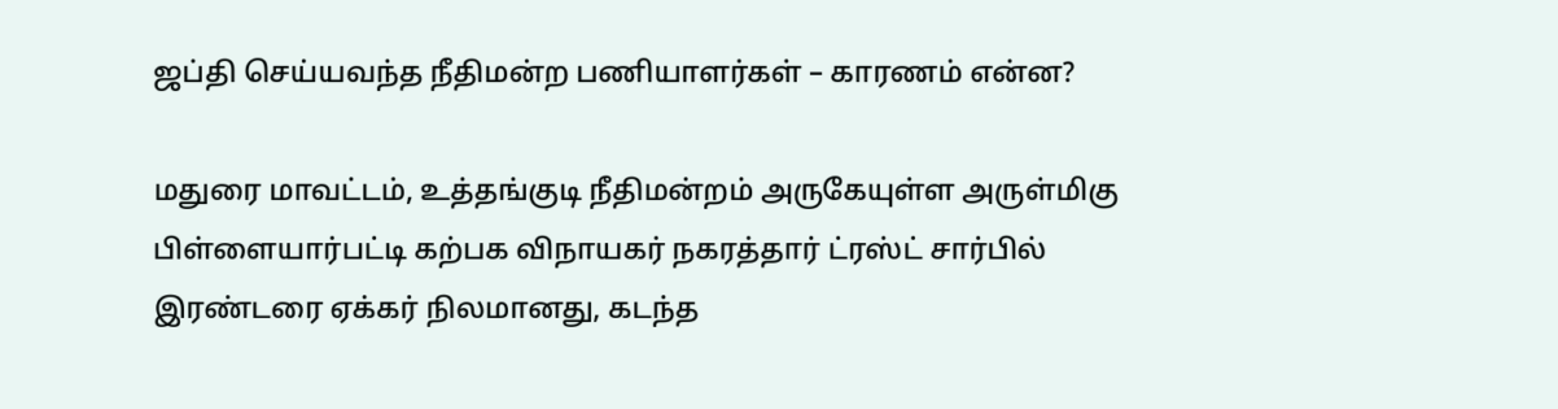ஜப்தி செய்யவந்த நீதிமன்ற பணியாளர்கள் – காரணம் என்ன?

மதுரை மாவட்டம், உத்தங்குடி நீதிமன்றம் அருகேயுள்ள அருள்மிகு பிள்ளையார்பட்டி கற்பக விநாயகர் நகரத்தார் ட்ரஸ்ட் சார்பில் இரண்டரை ஏக்கர் நிலமானது, கடந்த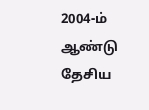2004-ம் ஆண்டு தேசிய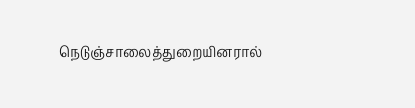நெடுஞ்சாலைத்துறையினரால்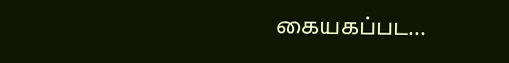கையகப்பட...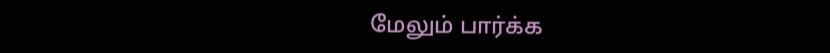மேலும் பார்க்க